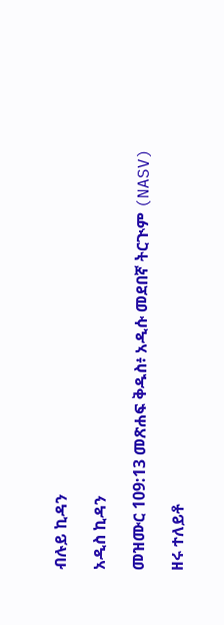ብሉይ ኪዳን

አዲስ ኪዳን

መዝሙር 109:13 መጽሐፍ ቅዱስ፥ አዲሱ መደበኛ ትርጒም (NASV)

ዘሩ ተለይቶ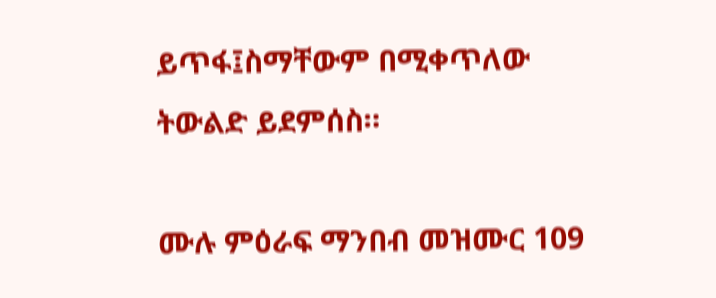ይጥፋ፤ስማቸውም በሚቀጥለው ትውልድ ይደምሰስ።

ሙሉ ምዕራፍ ማንበብ መዝሙር 109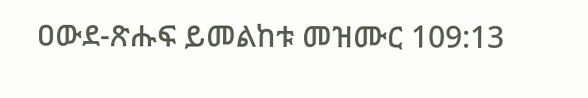ዐውደ-ጽሑፍ ይመልከቱ መዝሙር 109:13